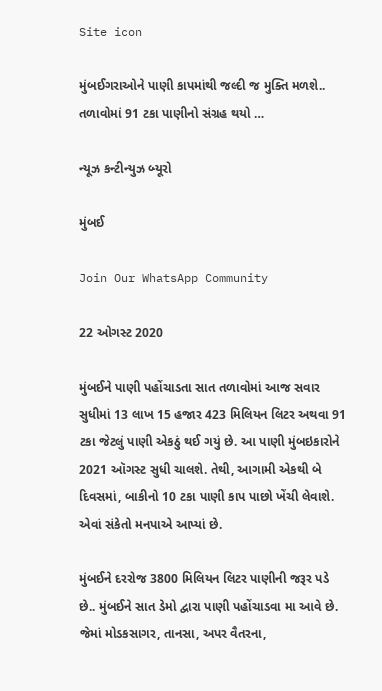Site icon

મુંબઈગરાઓને પાણી કાપમાંથી જલ્દી જ મુક્તિ મળશે.. તળાવોમાં 91 ટકા પાણીનો સંગ્રહ થયો …

ન્યૂઝ કન્ટીન્યુઝ બ્યૂરો

મુંબઈ

Join Our WhatsApp Community

22 ઓગસ્ટ 2020

મુંબઈને પાણી પહોંચાડતા સાત તળાવોમાં આજ સવાર સુધીમાં 13 લાખ 15 હજાર 423 મિલિયન લિટર અથવા 91 ટકા જેટલું પાણી એકઠું થઈ ગયું છે. આ પાણી મુંબઇકારોને 2021 ઑગસ્ટ સુધી ચાલશે. તેથી, આગામી એકથી બે દિવસમાં, બાકીનો 10 ટકા પાણી કાપ પાછો ખેંચી લેવાશે. એવાં સંકેતો મનપાએ આપ્યાં છે.

મુંબઈને દરરોજ 3800 મિલિયન લિટર પાણીની જરૂર પડે છે.. મુંબઈને સાત ડેમો દ્વારા પાણી પહોંચાડવા મા આવે છે. જેમાં મોડકસાગર, તાનસા, અપર વૈતરના,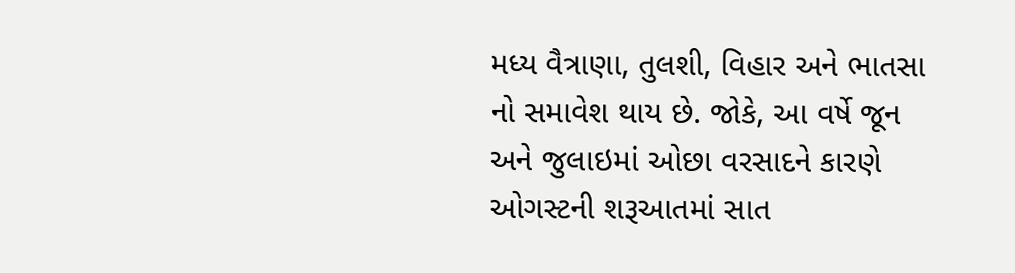મધ્ય વૈત્રાણા, તુલશી, વિહાર અને ભાતસા નો સમાવેશ થાય છે. જોકે, આ વર્ષે જૂન અને જુલાઇમાં ઓછા વરસાદને કારણે ઓગસ્ટની શરૂઆતમાં સાત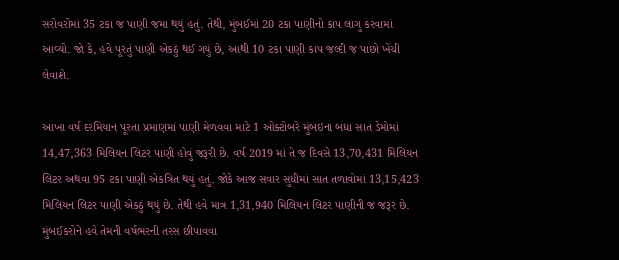સરોવરોમાં 35 ટકા જ પાણી જમા થયું હતું. તેથી, મુંબઈમાં 20 ટકા પાણીનો કાપ લાગુ કરવામાં આવ્યો. જો કે, હવે પૂરતું પાણી એકઠું થઈ ગયું છે, આથી 10 ટકા પાણી કાપ જલ્દી જ પાછો ખેંચી લેવાશે.

આખા વર્ષ દરમિયાન પૂરતા પ્રમાણમાં પાણી મેળવવા માટે 1 ઓક્ટોબરે મુંબઇના બધા સાત ડેમોમાં 14,47,363 મિલિયન લિટર પાણી હોવું જરૂરી છે. વર્ષ 2019 માં તે જ દિવસે 13,70,431 મિલિયન લિટર અથવા 95 ટકા પાણી એકત્રિત થયું હતું. જોકે આજ સવાર સુધીમાં સાત તળાવોમાં 13,15,423 મિલિયન લિટર પાણી એકઠું થયું છે. તેથી હવે માત્ર 1,31,940 મિલિયન લિટર પાણીની જ જરૂર છે. મુંબઈકરોને હવે તેમની વર્ષભરની તરસ છીપાવવા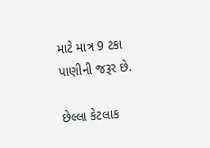માટે માત્ર 9 ટકા પાણીની જરૂર છે.

છેલ્લા કેટલાક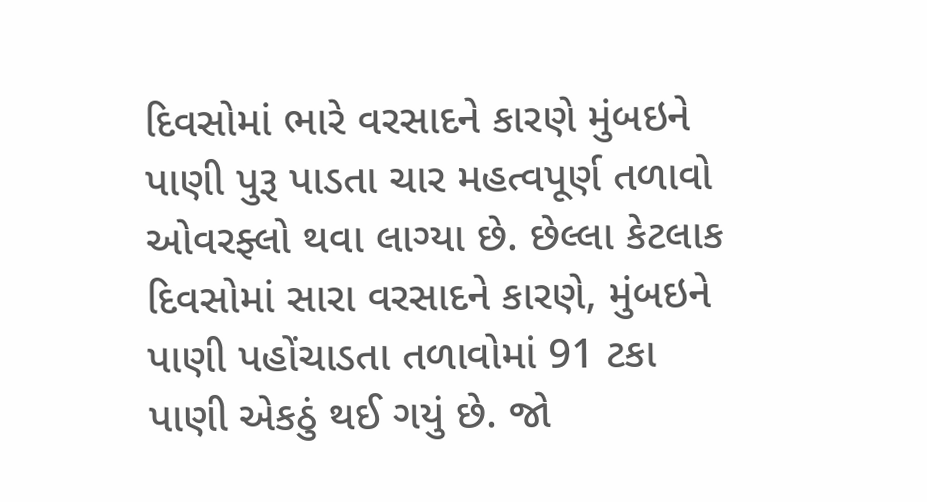દિવસોમાં ભારે વરસાદને કારણે મુંબઇને પાણી પુરૂ પાડતા ચાર મહત્વપૂર્ણ તળાવો ઓવરફ્લો થવા લાગ્યા છે. છેલ્લા કેટલાક દિવસોમાં સારા વરસાદને કારણે, મુંબઇને પાણી પહોંચાડતા તળાવોમાં 91 ટકા પાણી એકઠું થઈ ગયું છે. જો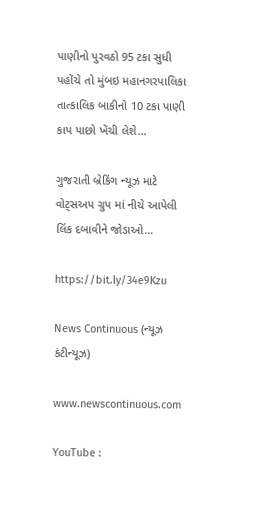પાણીનો પુરવઠો 95 ટકા સુધી પહોંચે તો મુંબઇ મહાનગરપાલિકા તાત્કાલિક બાકીનો 10 ટકા પાણી કાપ પાછો ખેંચી લેશે…

ગુજરાતી બ્રેકિંગ ન્યૂઝ માટે વોટ્સઅપ ગ્રુપ માં નીચે આપેલી લિંક દબાવીને જોડાઓ…

https://bit.ly/34e9Kzu

News Continuous (ન્યૂઝ કંટીન્યૂઝ)

www.newscontinuous.com

YouTube :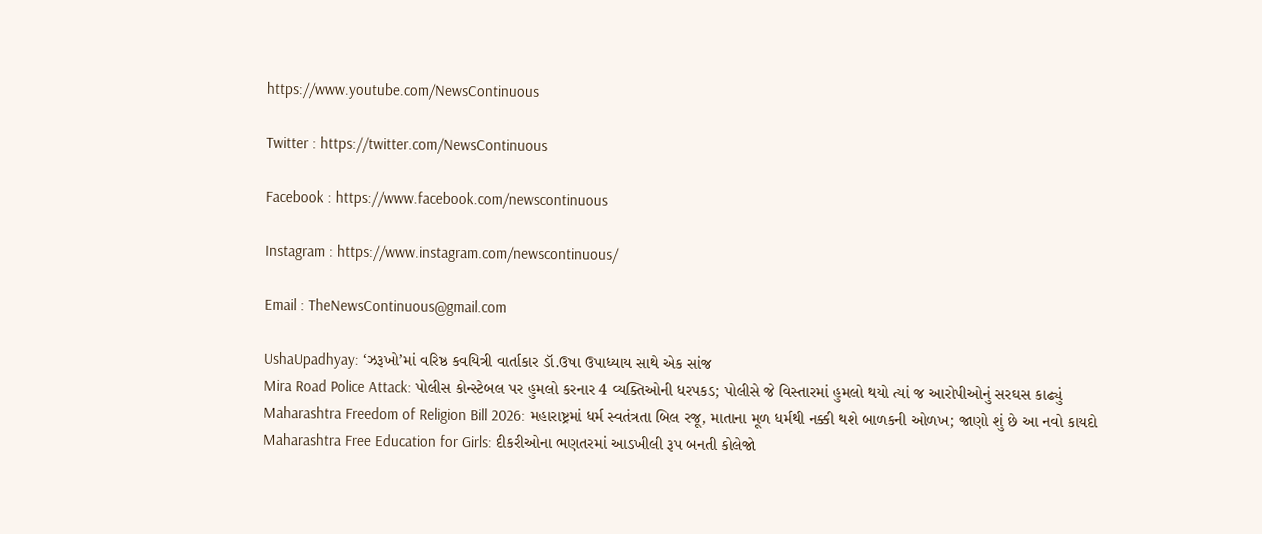https://www.youtube.com/NewsContinuous

Twitter : https://twitter.com/NewsContinuous

Facebook : https://www.facebook.com/newscontinuous

Instagram : https://www.instagram.com/newscontinuous/

Email : TheNewsContinuous@gmail.com

UshaUpadhyay: ‘ઝરૂખો’માં વરિષ્ઠ કવયિત્રી વાર્તાકાર ડૉ.ઉષા ઉપાધ્યાય સાથે એક સાંજ
Mira Road Police Attack: પોલીસ કોન્સ્ટેબલ પર હુમલો કરનાર 4 વ્યક્તિઓની ધરપકડ; પોલીસે જે વિસ્તારમાં હુમલો થયો ત્યાં જ આરોપીઓનું સરઘસ કાઢ્યું
Maharashtra Freedom of Religion Bill 2026: મહારાષ્ટ્રમાં ધર્મ સ્વતંત્રતા બિલ રજૂ, માતાના મૂળ ધર્મથી નક્કી થશે બાળકની ઓળખ; જાણો શું છે આ નવો કાયદો
Maharashtra Free Education for Girls: દીકરીઓના ભણતરમાં આડખીલી રૂપ બનતી કોલેજો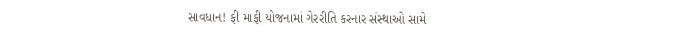સાવધાન! ફી માફી યોજનામાં ગેરરીતિ કરનાર સંસ્થાઓ સામે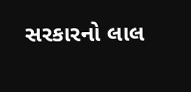સરકારનો લાલ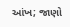આંખ; જાણો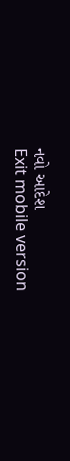નવો આદેશ
Exit mobile version